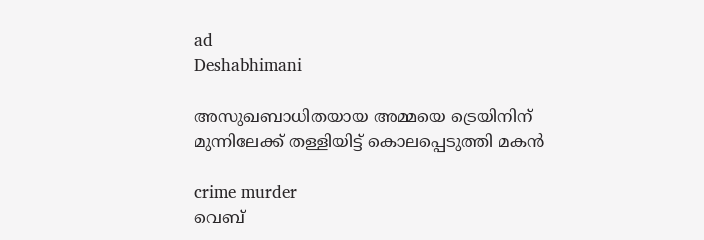ad
Deshabhimani

അസുഖബാധിതയായ അമ്മയെ ട്രെയിനിന് മുന്നിലേക്ക് തള്ളിയിട്ട് കൊലപ്പെടുത്തി മകൻ

crime murder
വെബ്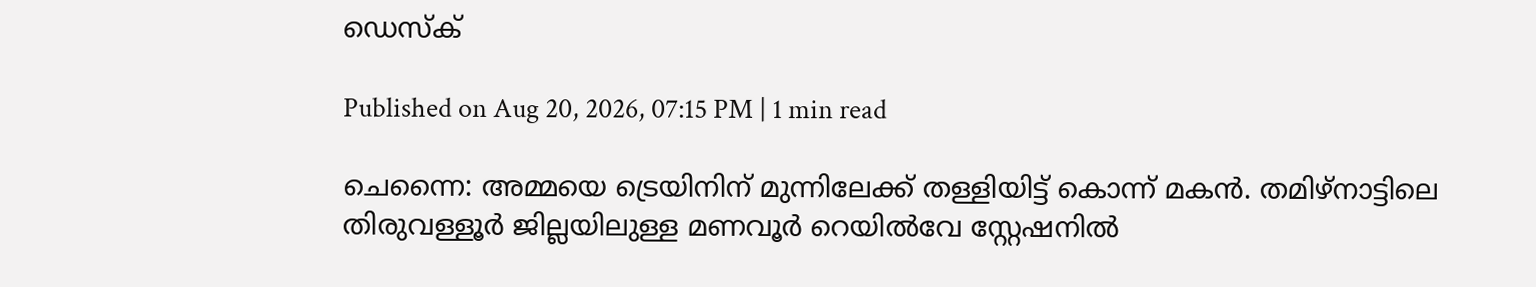ഡെസ്ക്

Published on Aug 20, 2026, 07:15 PM | 1 min read

ചെന്നൈ: അമ്മയെ ട്രെയിനിന് മുന്നിലേക്ക് തള്ളിയിട്ട് കൊന്ന് മകൻ. തമിഴ്‌നാട്ടിലെ തിരുവള്ളൂർ ജില്ലയിലുള്ള മണവൂർ റെയിൽവേ സ്റ്റേഷനിൽ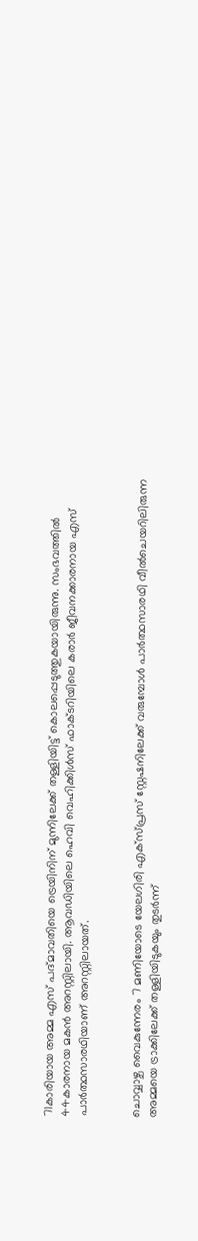71കാരിയായ അമ്മ എസ് പദ്മാവതിയെ ട്രെയിനിന് മുന്നിലേക്ക് തള്ളിയിട്ട് കൊലപ്പെടുത്തുകയായിരുന്നു. സംഭവത്തിൽ 44കാരനായ മകൻ അറസ്റ്റിലായി. ആവഡിയിലെ ഹെവി വെഹിക്കിൾസ് ഫാക്ടറിയിലെ കരാർ ജീവനക്കാരനായ എസ് പാർത്ഥസാരഥിയാണ് അറസ്റ്റിലായത്.


ചൊവ്വാഴ്ച വൈകുന്നേരം 7 മണിയോടെ യേലഗിരി എക്സ്പ്രസ് സ്റ്റേഷനിലേക്ക് വരുമ്പോൾ പാർത്ഥസാരഥി വീൽചെയറിലിരുന്ന അമ്മയെ ട്രാക്കിലേക്ക് തള്ളിയിടുകയും തുടർന്ന്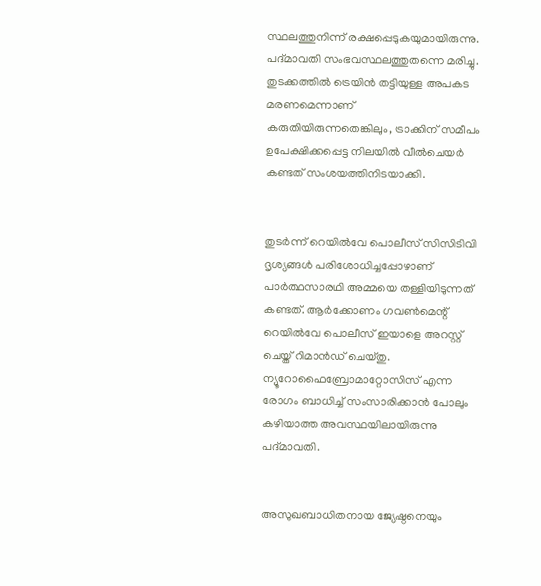സ്ഥലത്തുനിന്ന് രക്ഷപ്പെടുകയുമായിരുന്നു. പദ്മാവതി സംഭവസ്ഥലത്തുതന്നെ മരിച്ചു. തുടക്കത്തിൽ ട്രെയിൻ തട്ടിയുള്ള അപകട മരണമെന്നാണ് കരുതിയിരുന്നതെങ്കിലും, ട്രാക്കിന് സമീപം ഉപേക്ഷിക്കപ്പെട്ട നിലയിൽ വീൽചെയർ കണ്ടത് സംശയത്തിനിടയാക്കി.


തുടർന്ന് റെയിൽവേ പൊലീസ് സിസിടിവി ദൃശ്യങ്ങൾ പരിശോധിച്ചപ്പോഴാണ് പാർത്ഥസാരഥി അമ്മയെ തള്ളിയിടുന്നത് കണ്ടത്. ആർക്കോണം ഗവൺമെന്റ് റെയിൽവേ പൊലീസ് ഇയാളെ അറസ്റ്റ് ചെയ്ത് റിമാൻഡ് ചെയ്തു. ന്യൂറോഫൈബ്രോമാറ്റോസിസ് എന്ന രോഗം ബാധിച്ച് സംസാരിക്കാൻ പോലും കഴിയാത്ത അവസ്ഥയിലായിരുന്നു പദ്മാവതി.


അസുഖബാധിതനായ ജ്യേഷ്ഠനെയും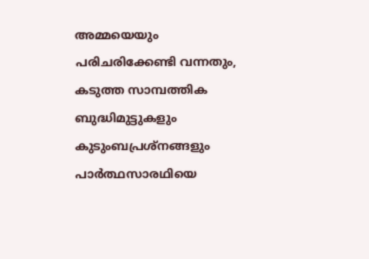അമ്മയെയും പരിചരിക്കേണ്ടി വന്നതും, കടുത്ത സാമ്പത്തിക ബുദ്ധിമുട്ടുകളും കുടുംബപ്രശ്നങ്ങളും പാർത്ഥസാരഥിയെ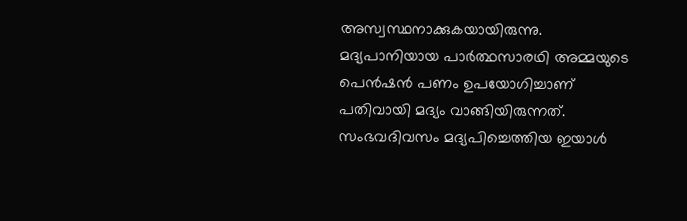അസ്വസ്ഥനാക്കുകയായിരുന്നു. മദ്യപാനിയായ പാർത്ഥസാരഥി അമ്മയുടെ പെൻഷൻ പണം ഉപയോഗിച്ചാണ് പതിവായി മദ്യം വാങ്ങിയിരുന്നത്. സംഭവദിവസം മദ്യപിച്ചെത്തിയ ഇയാൾ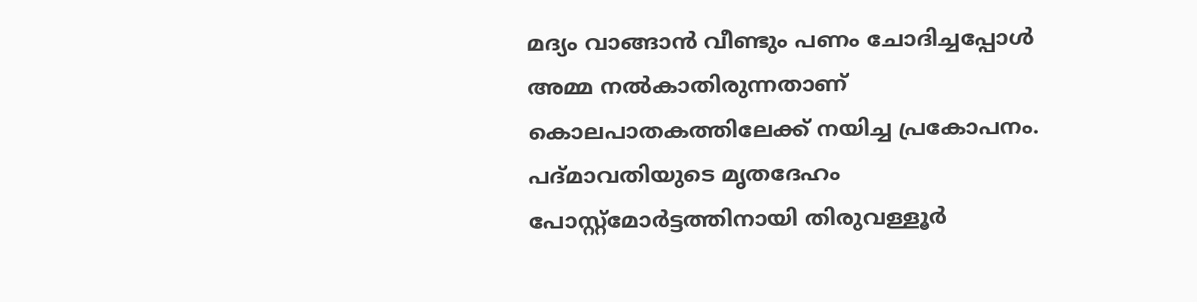മദ്യം വാങ്ങാൻ വീണ്ടും പണം ചോദിച്ചപ്പോൾ അമ്മ നൽകാതിരുന്നതാണ് കൊലപാതകത്തിലേക്ക് നയിച്ച പ്രകോപനം. പദ്മാവതിയുടെ മൃതദേഹം പോസ്റ്റ്‌മോർട്ടത്തിനായി തിരുവള്ളൂർ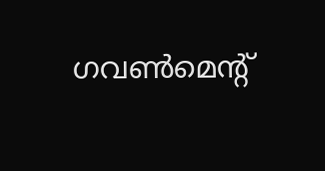ഗവൺമെന്റ്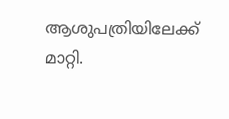ആശുപത്രിയിലേക്ക് മാറ്റി.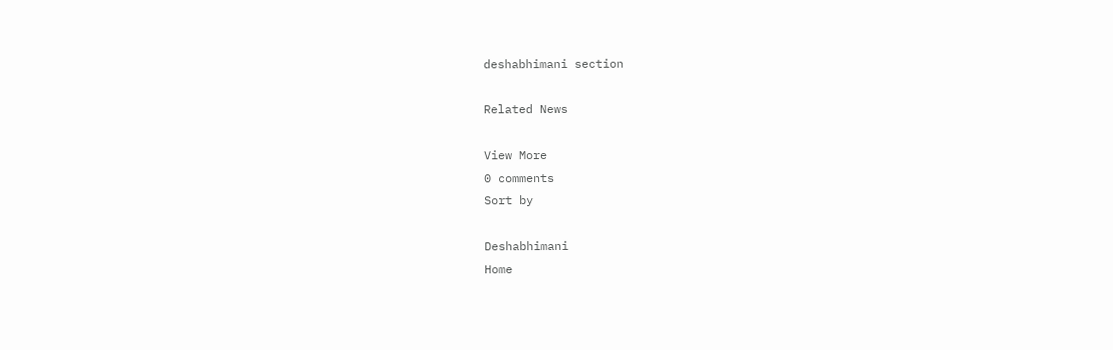deshabhimani section

Related News

View More
0 comments
Sort by

Deshabhimani
Home